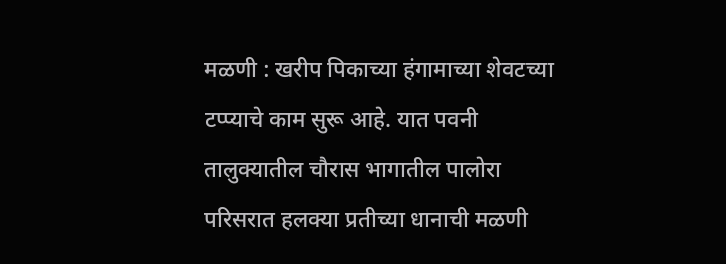मळणी : खरीप पिकाच्या हंगामाच्या शेवटच्या टप्प्याचे काम सुरू आहे. यात पवनी तालुक्यातील चौरास भागातील पालोरा परिसरात हलक्या प्रतीच्या धानाची मळणी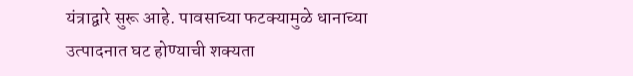यंत्राद्वारे सुरू आहे. पावसाच्या फटक्यामुळे धानाच्या उत्पादनात घट होण्याची शक्यता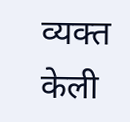व्यक्त केली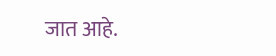जात आहे.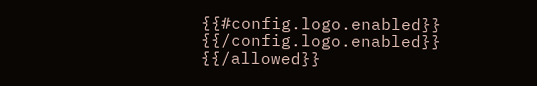{{#config.logo.enabled}} {{/config.logo.enabled}}
{{/allowed}}